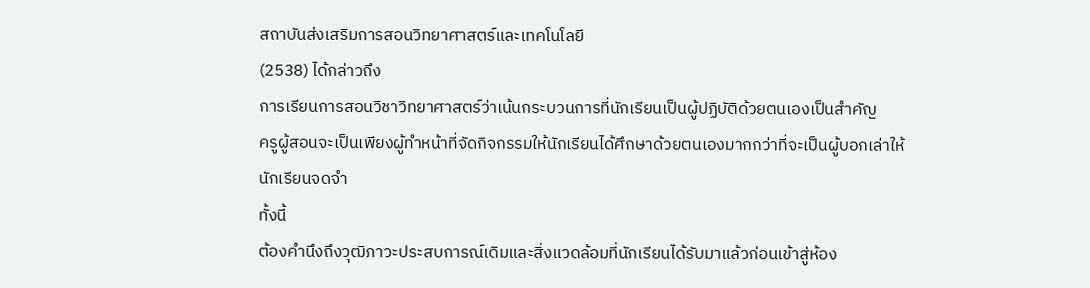สถาบันส่งเสริมการสอนวิทยาศาสตร์และเทคโนโลยี
(2538) ได้กล่าวถึง
การเรียนการสอนวิชาวิทยาศาสตร์ว่าเน้นกระบวนการที่นักเรียนเป็นผู้ปฏิบัติด้วยตนเองเป็นสำคัญ
ครูผู้สอนจะเป็นเพียงผู้ทำหน้าที่จัดกิจกรรมให้นักเรียนได้ศึกษาด้วยตนเองมากกว่าที่จะเป็นผู้บอกเล่าให้นักเรียนจดจำ
ทั้งนี้
ต้องคำนึงถึงวุฒิภาวะประสบการณ์เดิมและสิ่งแวดล้อมที่นักเรียนได้รับมาแล้วก่อนเข้าสู่ห้อง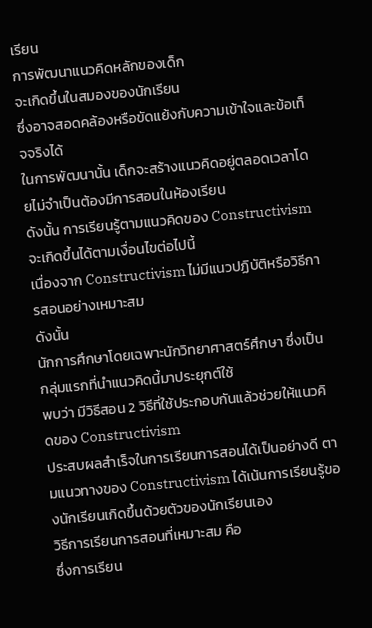เรียน
การพัฒนาแนวคิดหลักของเด็ก
จะเกิดขึ้นในสมองของนักเรียน
ซึ่งอาจสอดคล้องหรือขัดแย้งกับความเข้าใจและข้อเท็จจริงได้
ในการพัฒนานั้น เด็กจะสร้างแนวคิดอยู่ตลอดเวลาโดยไม่จำเป็นต้องมีการสอนในห้องเรียน
ดังนั้น การเรียนรู้ตามแนวคิดของ Constructivism จะเกิดขึ้นได้ตามเงื่อนไขต่อไปนี้
เนื่องจาก Constructivism ไม่มีแนวปฏิบัติหรือวิธีการสอนอย่างเหมาะสม
ดังนั้น
นักการศึกษาโดยเฉพาะนักวิทยาศาสตร์ศึกษา ซึ่งเป็นกลุ่มแรกที่นำแนวคิดนี้มาประยุกต์ใช้
พบว่า มีวิธีสอน 2 วิธีที่ใช้ประกอบกันแล้วช่วยให้แนวคิดของ Constructivism
ประสบผลสำเร็จในการเรียนการสอนได้เป็นอย่างดี ตามแนวทางของ Constructivism ได้เน้นการเรียนรู้ของนักเรียนเกิดขึ้นด้วยตัวของนักเรียนเอง
วิธีการเรียนการสอนที่เหมาะสม คือ
ซึ่งการเรียน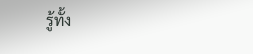รู้ทั้ง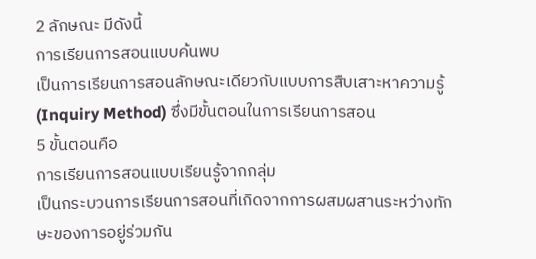2 ลักษณะ มีดังนี้
การเรียนการสอนแบบค้นพบ
เป็นการเรียนการสอนลักษณะเดียวกับแบบการสืบเสาะหาความรู้ (Inquiry Method) ซึ่งมีขั้นตอนในการเรียนการสอน
5 ขั้นตอนคือ
การเรียนการสอนแบบเรียนรู้จากกลุ่ม
เป็นกระบวนการเรียนการสอนที่เกิดจากการผสมผสานระหว่างทักษะของการอยู่ร่วมกัน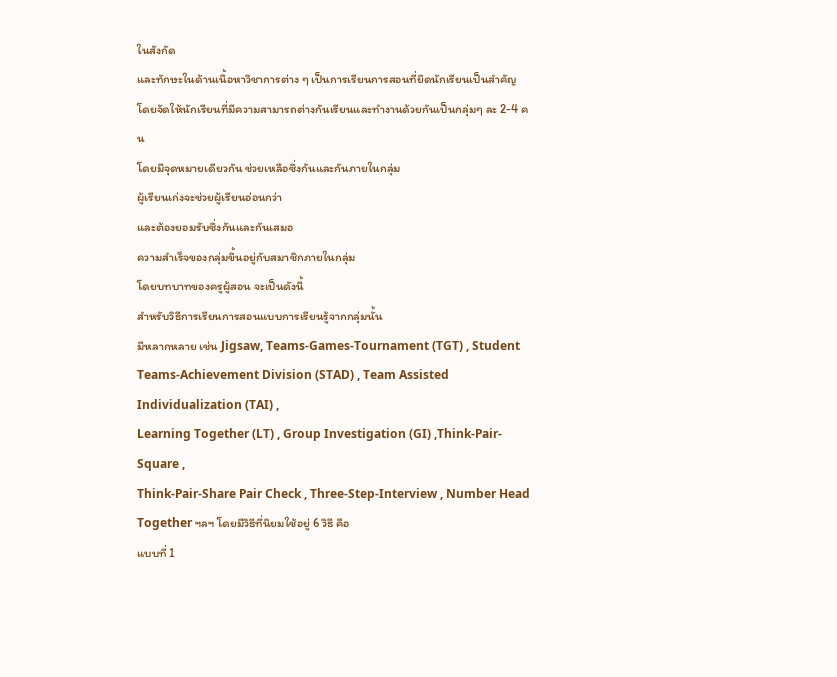ในสังกัด
และทักษะในด้านเนื้อหาวิชาการต่าง ๆ เป็นการเรียนการสอนที่ยึดนักเรียนเป็นสำคัญ
โดยจัดให้นักเรียนที่มีความสามารถต่างกันเรียนและทำงานด้วยกันเป็นกลุ่มๆ ละ 2-4 คน
โดยมีจุดหมายเดียวกัน ช่วยเหลือซึ่งกันและกันภายในกลุ่ม
ผู้เรียนเก่งจะช่วยผู้เรียนอ่อนกว่า
และต้องยอมรับซึ่งกันและกันเสมอ
ความสำเร็จของกลุ่มขึ้นอยู่กับสมาชิกภายในกลุ่ม
โดยบทบาทของครูผู้สอน จะเป็นดังนี้
สำหรับวิธีการเรียนการสอนแบบการเรียนรู้จากกลุ่มนั้น
มีหลากหลาย เช่น Jigsaw, Teams-Games-Tournament (TGT) , Student
Teams-Achievement Division (STAD) , Team Assisted Individualization (TAI) ,
Learning Together (LT) , Group Investigation (GI) ,Think-Pair-Square ,
Think-Pair-Share Pair Check , Three-Step-Interview , Number Head Together ฯลฯ โดยมีวิธีที่นิยมใช้อยู่ 6 วิธี คือ
แบบที่ 1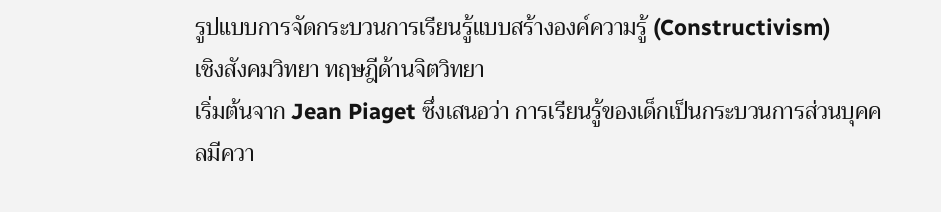รูปแบบการจัดกระบวนการเรียนรู้แบบสร้างองค์ความรู้ (Constructivism)
เชิงสังคมวิทยา ทฤษฎีด้านจิตวิทยา
เริ่มต้นจาก Jean Piaget ซึ่งเสนอว่า การเรียนรู้ของเด็กเป็นกระบวนการส่วนบุคคลมีควา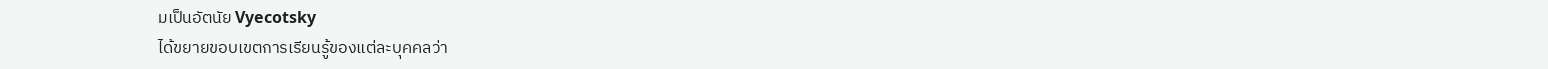มเป็นอัตนัย Vyecotsky
ได้ขยายขอบเขตการเรียนรู้ของแต่ละบุคคลว่า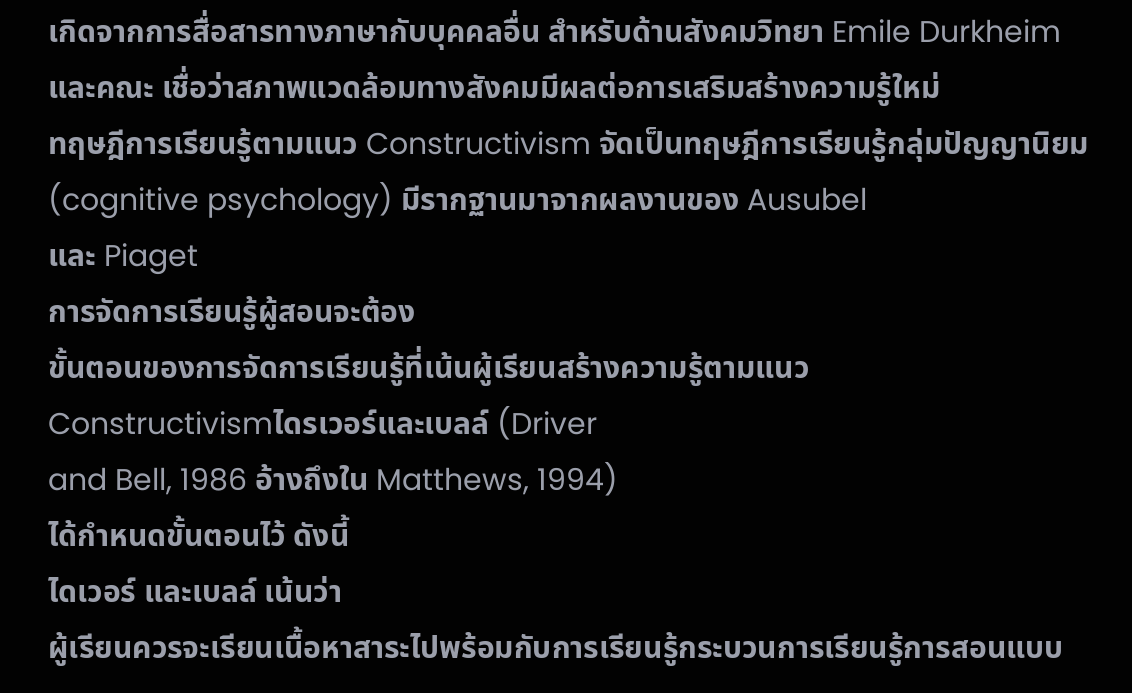เกิดจากการสื่อสารทางภาษากับบุคคลอื่น สำหรับด้านสังคมวิทยา Emile Durkheim
และคณะ เชื่อว่าสภาพแวดล้อมทางสังคมมีผลต่อการเสริมสร้างความรู้ใหม่
ทฤษฎีการเรียนรู้ตามแนว Constructivism จัดเป็นทฤษฎีการเรียนรู้กลุ่มปัญญานิยม
(cognitive psychology) มีรากฐานมาจากผลงานของ Ausubel
และ Piaget
การจัดการเรียนรู้ผู้สอนจะต้อง
ขั้นตอนของการจัดการเรียนรู้ที่เน้นผู้เรียนสร้างความรู้ตามแนว
Constructivismไดรเวอร์และเบลล์ (Driver
and Bell, 1986 อ้างถึงใน Matthews, 1994)
ได้กำหนดขั้นตอนไว้ ดังนี้
ไดเวอร์ และเบลล์ เน้นว่า
ผู้เรียนควรจะเรียนเนื้อหาสาระไปพร้อมกับการเรียนรู้กระบวนการเรียนรู้การสอนแบบ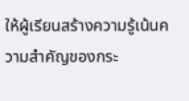ให้ผู้เรียนสร้างความรู้เน้นความสำคัญของกระ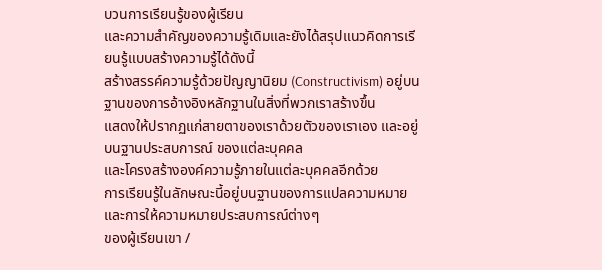บวนการเรียนรู้ของผู้เรียน
และความสำคัญของความรู้เดิมและยังได้สรุปแนวคิดการเรียนรู้แบบสร้างความรู้ได้ดังนี้
สร้างสรรค์ความรู้ด้วยปัญญานิยม (Constructivism) อยู่บนฐานของการอ้างอิงหลักฐานในสิ่งที่พวกเราสร้างขึ้น
แสดงให้ปรากฏแก่สายตาของเราด้วยตัวของเราเอง และอยู่ บนฐานประสบการณ์ ของแต่ละบุคคล
และโครงสร้างองค์ความรู้ภายในแต่ละบุคคลอีกด้วย
การเรียนรู้ในลักษณะนี้อยู่บนฐานของการแปลความหมายและการให้ความหมายประสบการณ์ต่างๆ
ของผู้เรียนเขา /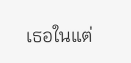เธอในแต่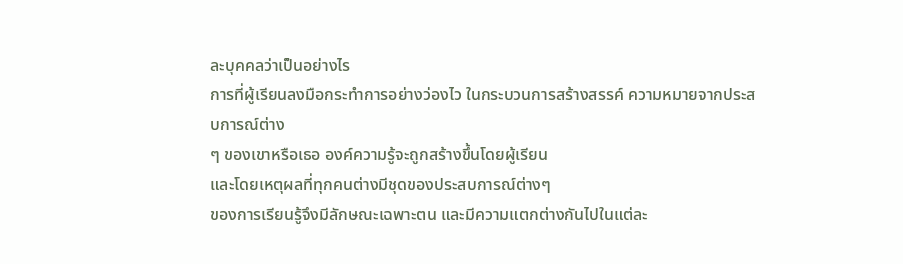ละบุคคลว่าเป็นอย่างไร
การที่ผู้เรียนลงมือกระทำการอย่างว่องไว ในกระบวนการสร้างสรรค์ ความหมายจากประสบการณ์ต่าง
ๆ ของเขาหรือเธอ องค์ความรู้จะถูกสร้างขึ้นโดยผู้เรียน
และโดยเหตุผลที่ทุกคนต่างมีชุดของประสบการณ์ต่างๆ
ของการเรียนรู้จึงมีลักษณะเฉพาะตน และมีความแตกต่างกันไปในแต่ละ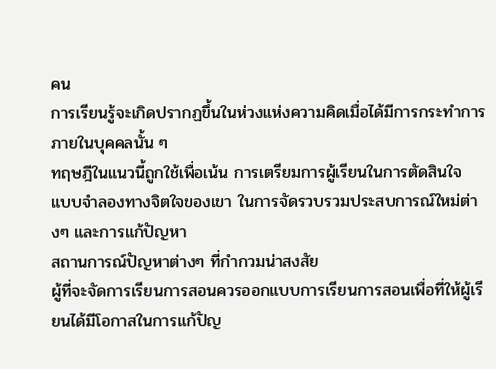คน
การเรียนรู้จะเกิดปรากฏขึ้นในห่วงแห่งความคิดเมื่อได้มีการกระทำการภายในบุคคลนั้น ๆ
ทฤษฎีในแนวนี้ถูกใช้เพื่อเน้น การเตรียมการผู้เรียนในการตัดสินใจ
แบบจำลองทางจิตใจของเขา ในการจัดรวบรวมประสบการณ์ใหม่ต่างๆ และการแก้ปัญหา
สถานการณ์ปัญหาต่างๆ ที่กำกวมน่าสงสัย
ผู้ที่จะจัดการเรียนการสอนควรออกแบบการเรียนการสอนเพื่อที่ให้ผู้เรียนได้มีโอกาสในการแก้ปัญ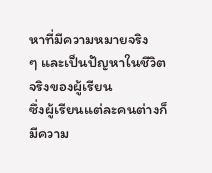หาที่มีความหมายจริง
ๆ และเป็นปัญหาในชีวิตจริงของผู้เรียน
ซึ่งผู้เรียนแต่ละคนต่างก็มีความ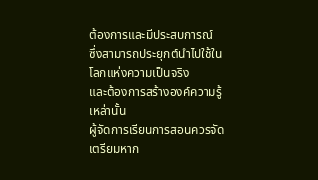ต้องการและมีประสบการณ์
ซึ่งสามารถประยุกต์นำไปใช้ในโลกแห่งความเป็นจริง
และต้องการสร้างองค์ความรู้เหล่านั้น
ผู้จัดการเรียนการสอนควรจัดเตรียมหาก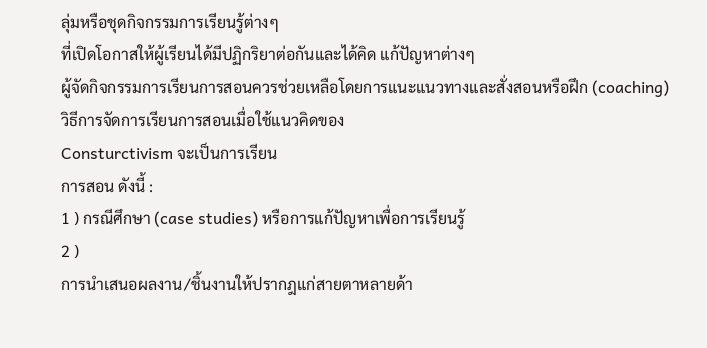ลุ่มหรือชุดกิจกรรมการเรียนรู้ต่างๆ
ที่เปิดโอกาสให้ผู้เรียนได้มีปฏิกริยาต่อกันและได้คิด แก้ปัญหาต่างๆ
ผู้จัดกิจกรรมการเรียนการสอนควรช่วยเหลือโดยการแนะแนวทางและสั่งสอนหรือฝึก (coaching)
วิธีการจัดการเรียนการสอนเมื่อใช้แนวคิดของ
Consturctivism จะเป็นการเรียน
การสอน ดังนี้ :
1 ) กรณีศึกษา (case studies) หรือการแก้ปัญหาเพื่อการเรียนรู้
2 )
การนำเสนอผลงาน/ชิ้นงานให้ปรากฎแก่สายตาหลายด้า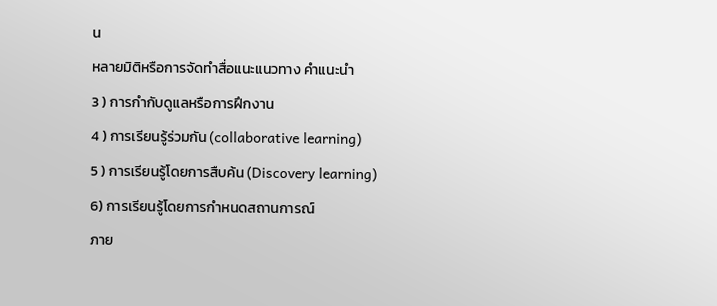น
หลายมิติหรือการจัดทำสื่อแนะแนวทาง คำแนะนำ
3 ) การกำกับดูแลหรือการฝึกงาน
4 ) การเรียนรู้ร่วมกัน (collaborative learning)
5 ) การเรียนรู้โดยการสืบค้น (Discovery learning)
6) การเรียนรู้โดยการกำหนดสถานการณ์
ภาย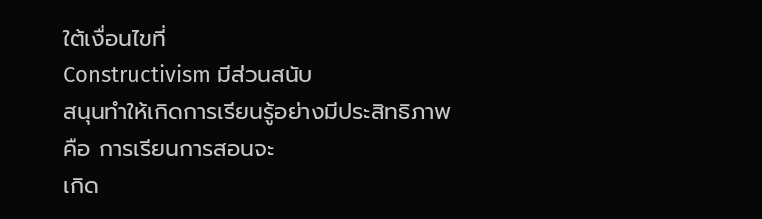ใต้เงื่อนไขที่
Constructivism มีส่วนสนับ
สนุนทำให้เกิดการเรียนรู้อย่างมีประสิทธิภาพ คือ การเรียนการสอนจะ
เกิด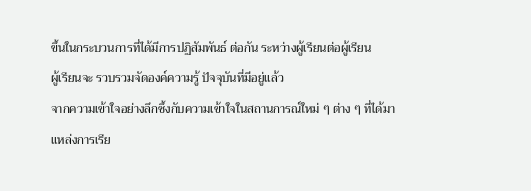ขึ้นในกระบวนการที่ได้มีการปฏิสัมพันธ์ ต่อกัน ระหว่างผู้เรียนต่อผู้เรียน
ผู้เรียนจะ รวบรวมจัดองค์ความรู้ ปัจจุบันที่มีอยู่แล้ว
จากความเข้าใจอย่างลึกซึ้งกับความเข้าใจในสถานการณ์ใหม่ ๆ ต่าง ๆ ที่ได้มา
แหล่งการเรีย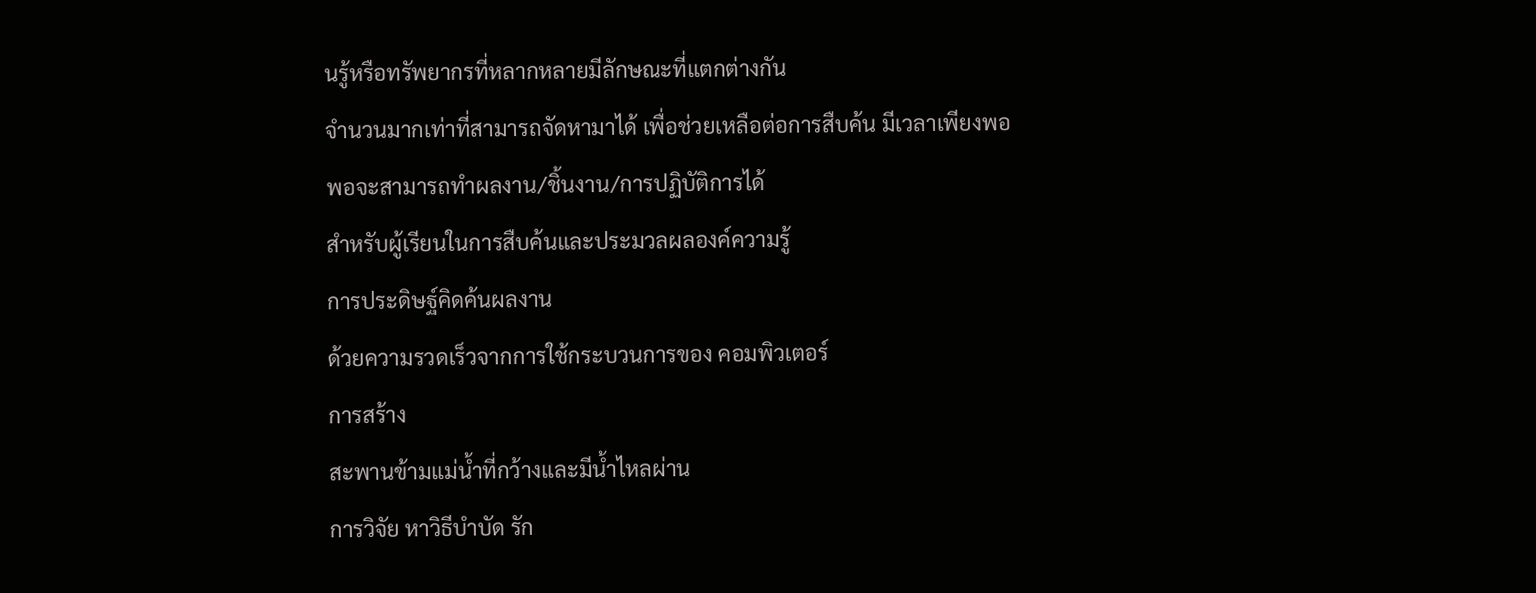นรู้หรือทรัพยากรที่หลากหลายมีลักษณะที่แตกต่างกัน
จำนวนมากเท่าที่สามารถจัดหามาได้ เพื่อช่วยเหลือต่อการสืบค้น มีเวลาเพียงพอ
พอจะสามารถทำผลงาน/ชิ้นงาน/การปฏิบัติการได้
สำหรับผู้เรียนในการสืบค้นและประมวลผลองค์ความรู้
การประดิษฐ์คิดค้นผลงาน
ด้วยความรวดเร็วจากการใช้กระบวนการของ คอมพิวเตอร์
การสร้าง
สะพานข้ามแม่น้ำที่กว้างและมีน้ำไหลผ่าน
การวิจัย หาวิธีบำบัด รัก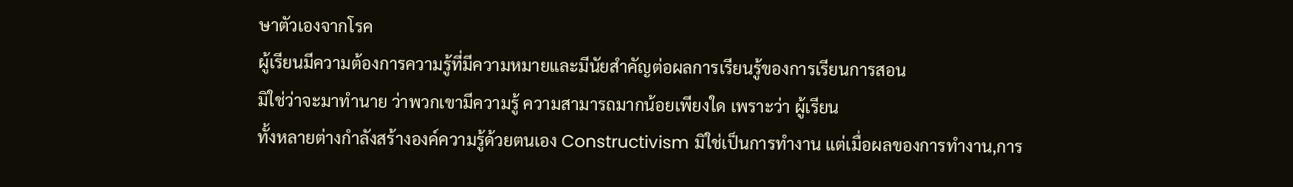ษาตัวเองจากโรค
ผู้เรียนมีความต้องการความรู้ที่มีความหมายและมีนัยสำคัญต่อผลการเรียนรู้ของการเรียนการสอน
มิใช่ว่าจะมาทำนาย ว่าพวกเขามีความรู้ ความสามารถมากน้อยเพียงใด เพราะว่า ผู้เรียน
ทั้งหลายต่างกำลังสร้างองค์ความรู้ด้วยตนเอง Constructivism มิใช่เป็นการทำงาน แต่เมื่อผลของการทำงาน,การ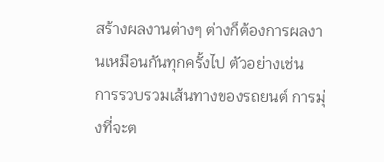สร้างผลงานต่างๆ ต่างก็ต้องการผลงานเหมือนกันทุกครั้งไป ตัวอย่างเช่น
การรวบรวมเส้นทางของรถยนต์ การมุ่งที่จะต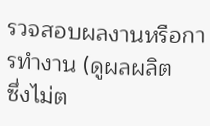รวจสอบผลงานหรือการทำงาน (ดูผลผลิต
ซึ่งไม่ต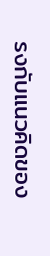รงกับแนวคิดของ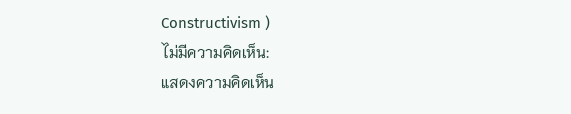Constructivism )
ไม่มีความคิดเห็น:
แสดงความคิดเห็น